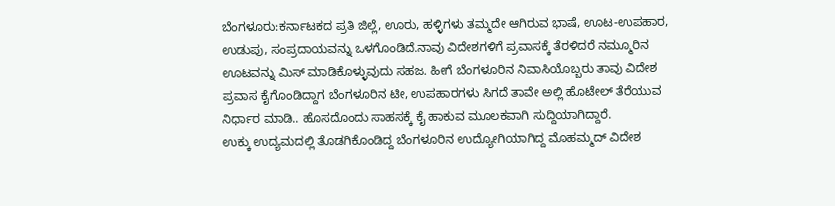ಬೆಂಗಳೂರು:ಕರ್ನಾಟಕದ ಪ್ರತಿ ಜಿಲ್ಲೆ, ಊರು, ಹಳ್ಳಿಗಳು ತಮ್ಮದೇ ಆಗಿರುವ ಭಾಷೆ, ಊಟ-ಉಪಹಾರ, ಉಡುಪು, ಸಂಪ್ರದಾಯವನ್ನು ಒಳಗೊಂಡಿದೆ.ನಾವು ವಿದೇಶಗಳಿಗೆ ಪ್ರವಾಸಕ್ಕೆ ತೆರಳಿದರೆ ನಮ್ಮೂರಿನ ಊಟವನ್ನು ಮಿಸ್ ಮಾಡಿಕೊಳ್ಳುವುದು ಸಹಜ. ಹೀಗೆ ಬೆಂಗಳೂರಿನ ನಿವಾಸಿಯೊಬ್ಬರು ತಾವು ವಿದೇಶ ಪ್ರವಾಸ ಕೈಗೊಂಡಿದ್ದಾಗ ಬೆಂಗಳೂರಿನ ಟೀ, ಉಪಹಾರಗಳು ಸಿಗದೆ ತಾವೇ ಅಲ್ಲಿ ಹೊಟೇಲ್ ತೆರೆಯುವ ನಿರ್ಧಾರ ಮಾಡಿ.. ಹೊಸದೊಂದು ಸಾಹಸಕ್ಕೆ ಕೈ ಹಾಕುವ ಮೂಲಕವಾಗಿ ಸುದ್ದಿಯಾಗಿದ್ದಾರೆ.
ಉಕ್ಕು ಉದ್ಯಮದಲ್ಲಿ ತೊಡಗಿಕೊಂಡಿದ್ದ ಬೆಂಗಳೂರಿನ ಉದ್ಯೋಗಿಯಾಗಿದ್ದ ಮೊಹಮ್ಮದ್ ವಿದೇಶ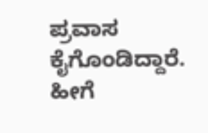ಪ್ರವಾಸ ಕೈಗೊಂಡಿದ್ದಾರೆ. ಹೀಗೆ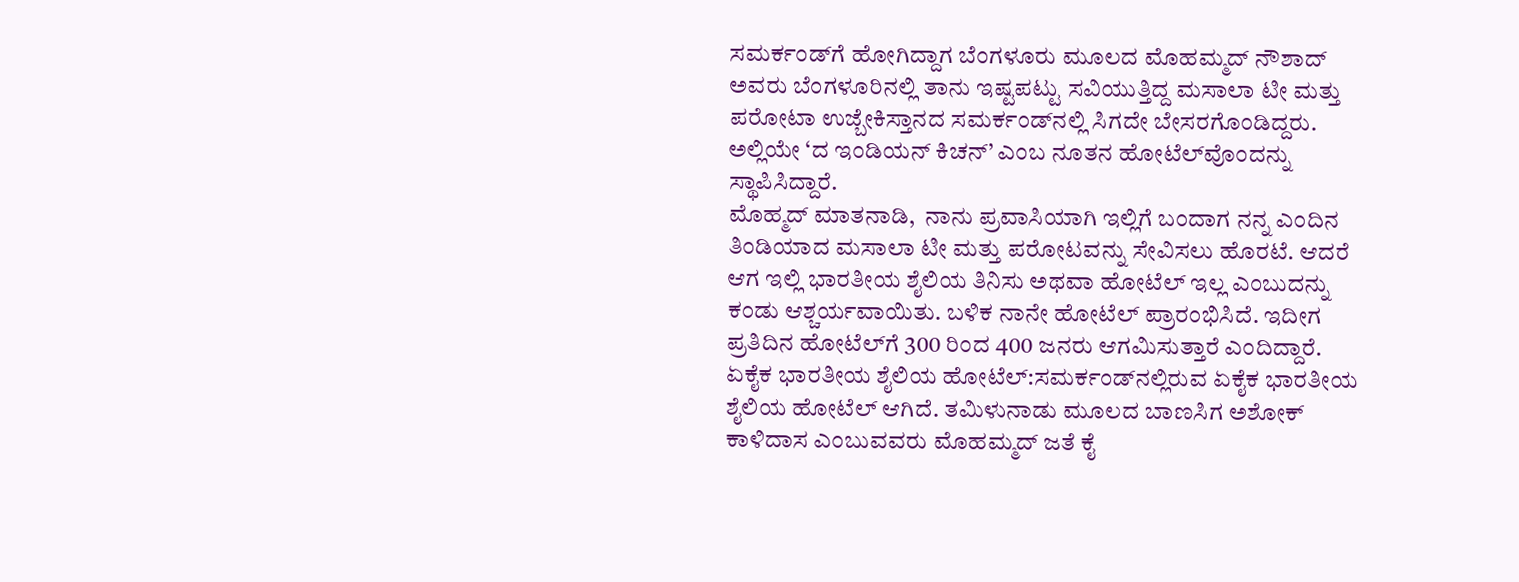ಸಮರ್ಕಂಡ್‌ಗೆ ಹೋಗಿದ್ದಾಗ ಬೆಂಗಳೂರು ಮೂಲದ ಮೊಹಮ್ಮದ್‌ ನೌಶಾದ್‌ ಅವರು ಬೆಂಗಳೂರಿನಲ್ಲಿ ತಾನು ಇಷ್ಟಪಟ್ಟು ಸವಿಯುತ್ತಿದ್ದ ಮಸಾಲಾ ಟೀ ಮತ್ತು ಪರೋಟಾ ಉಜ್ಬೇಕಿಸ್ತಾನದ ಸಮರ್ಕಂಡ್‌ನಲ್ಲಿ ಸಿಗದೇ ಬೇಸರಗೊಂಡಿದ್ದರು. ಅಲ್ಲಿಯೇ ‘ದ ಇಂಡಿಯನ್‌ ಕಿಚನ್‌’ ಎಂಬ ನೂತನ ಹೋಟೆಲ್‌ವೊಂದನ್ನು ಸ್ಥಾಪಿಸಿದ್ದಾರೆ.
ಮೊಹ್ಮದ್ ಮಾತನಾಡಿ,  ನಾನು ಪ್ರವಾಸಿಯಾಗಿ ಇಲ್ಲಿಗೆ ಬಂದಾಗ ನನ್ನ ಎಂದಿನ ತಿಂಡಿಯಾದ ಮಸಾಲಾ ಟೀ ಮತ್ತು ಪರೋಟವನ್ನು ಸೇವಿಸಲು ಹೊರಟೆ. ಆದರೆ ಆಗ ಇಲ್ಲಿ ಭಾರತೀಯ ಶೈಲಿಯ ತಿನಿಸು ಅಥವಾ ಹೋಟೆಲ್‌ ಇಲ್ಲ ಎಂಬುದನ್ನು ಕಂಡು ಆಶ್ಚರ್ಯವಾಯಿತು. ಬಳಿಕ ನಾನೇ ಹೋಟೆಲ್‌ ಪ್ರಾರಂಭಿಸಿದೆ. ಇದೀಗ ಪ್ರತಿದಿನ ಹೋಟೆಲ್‌ಗೆ 300 ರಿಂದ 400 ಜನರು ಆಗಮಿಸುತ್ತಾರೆ ಎಂದಿದ್ದಾರೆ.
ಏಕೈಕ ಭಾರತೀಯ ಶೈಲಿಯ ಹೋಟೆಲ್‌:ಸಮರ್ಕಂಡ್‌ನಲ್ಲಿರುವ ಏಕೈಕ ಭಾರತೀಯ ಶೈಲಿಯ ಹೋಟೆಲ್‌ ಆಗಿದೆ. ತಮಿಳುನಾಡು ಮೂಲದ ಬಾಣಸಿಗ ಅಶೋಕ್‌ ಕಾಳಿದಾಸ ಎಂಬುವವರು ಮೊಹಮ್ಮದ್ ಜತೆ ಕೈ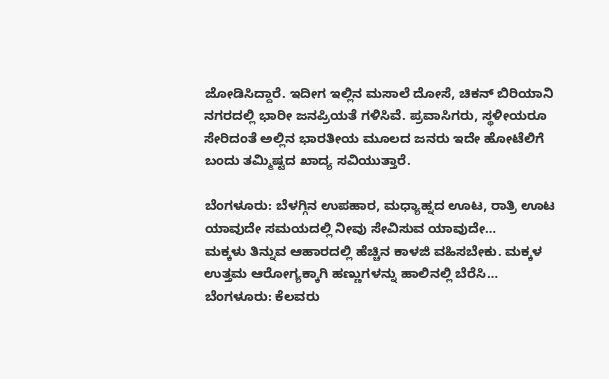ಜೋಡಿಸಿದ್ದಾರೆ. ಇದೀಗ ಇಲ್ಲಿನ ಮಸಾಲೆ ದೋಸೆ, ಚಿಕನ್‌ ಬಿರಿಯಾನಿ ನಗರದಲ್ಲಿ ಭಾರೀ ಜನಪ್ರಿಯತೆ ಗಳಿಸಿವೆ. ಪ್ರವಾಸಿಗರು, ಸ್ಥಳೀಯರೂ ಸೇರಿದಂತೆ ಅಲ್ಲಿನ ಭಾರತೀಯ ಮೂಲದ ಜನರು ಇದೇ ಹೋಟೆಲಿಗೆ ಬಂದು ತಮ್ಮಿಷ್ಟದ ಖಾದ್ಯ ಸವಿಯುತ್ತಾರೆ.

ಬೆಂಗಳೂರು: ಬೆಳಗ್ಗಿನ ಉಪಹಾರ, ಮಧ್ಯಾಹ್ನದ ಊಟ, ರಾತ್ರಿ ಊಟ ಯಾವುದೇ ಸಮಯದಲ್ಲಿ ನೀವು ಸೇವಿಸುವ ಯಾವುದೇ…
ಮಕ್ಕಳು ತಿನ್ನುವ ಆಹಾರದಲ್ಲಿ ಹೆಚ್ಚಿನ ಕಾಳಜಿ ವಹಿಸಬೇಕು. ಮಕ್ಕಳ ಉತ್ತಮ ಆರೋಗ್ಯಕ್ಕಾಗಿ ಹಣ್ಣುಗಳನ್ನು ಹಾಲಿನಲ್ಲಿ ಬೆರೆಸಿ…
ಬೆಂಗಳೂರು: ಕೆಲವರು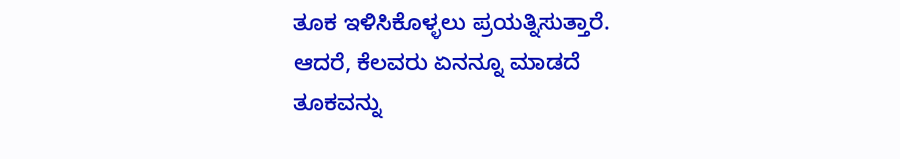ತೂಕ ಇಳಿಸಿಕೊಳ್ಳಲು ಪ್ರಯತ್ನಿಸುತ್ತಾರೆ. ಆದರೆ, ಕೆಲವರು ಏನನ್ನೂ ಮಾಡದೆ ತೂಕವನ್ನು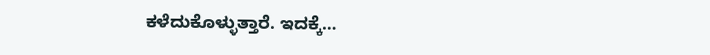ಕಳೆದುಕೊಳ್ಳುತ್ತಾರೆ. ಇದಕ್ಕೆ…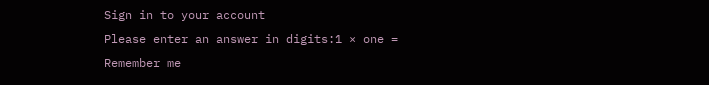Sign in to your account
Please enter an answer in digits:1 × one =
Remember me